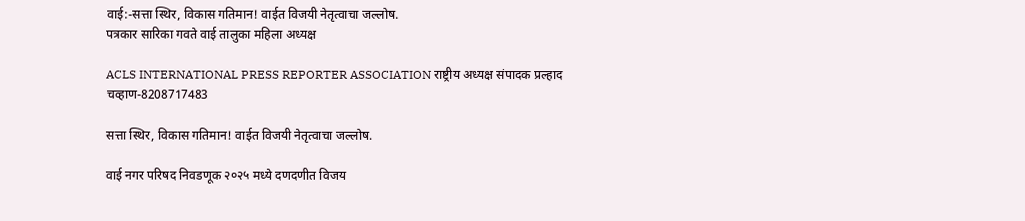वाई:-सत्ता स्थिर, विकास गतिमान! वाईत विजयी नेतृत्वाचा जल्लोष.
पत्रकार सारिका गवते वाई तालुका महिला अध्यक्ष

ACLS INTERNATIONAL PRESS REPORTER ASSOCIATION राष्ट्रीय अध्यक्ष संपादक प्रल्हाद चव्हाण-8208717483

सत्ता स्थिर, विकास गतिमान! वाईत विजयी नेतृत्वाचा जल्लोष.

वाई नगर परिषद निवडणूक २०२५ मध्ये दणदणीत विजय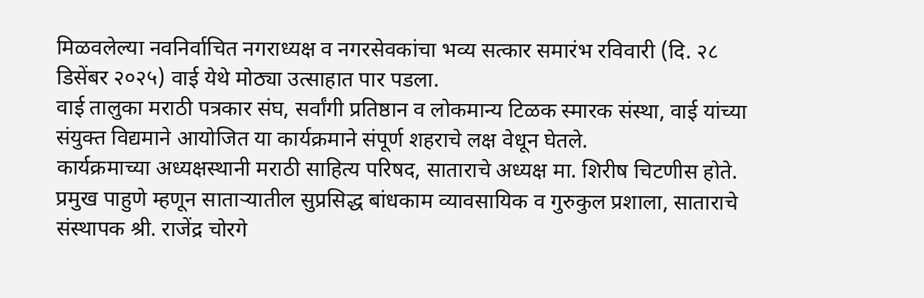मिळवलेल्या नवनिर्वाचित नगराध्यक्ष व नगरसेवकांचा भव्य सत्कार समारंभ रविवारी (दि. २८ डिसेंबर २०२५) वाई येथे मोठ्या उत्साहात पार पडला.
वाई तालुका मराठी पत्रकार संघ, सर्वांगी प्रतिष्ठान व लोकमान्य टिळक स्मारक संस्था, वाई यांच्या संयुक्त विद्यमाने आयोजित या कार्यक्रमाने संपूर्ण शहराचे लक्ष वेधून घेतले.
कार्यक्रमाच्या अध्यक्षस्थानी मराठी साहित्य परिषद, साताराचे अध्यक्ष मा. शिरीष चिटणीस होते. प्रमुख पाहुणे म्हणून साताऱ्यातील सुप्रसिद्ध बांधकाम व्यावसायिक व गुरुकुल प्रशाला, साताराचे संस्थापक श्री. राजेंद्र चोरगे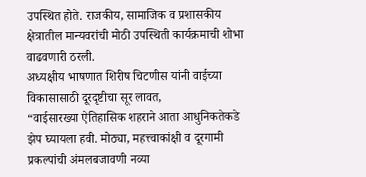उपस्थित होते. राजकीय, सामाजिक व प्रशासकीय क्षेत्रातील मान्यवरांची मोठी उपस्थिती कार्यक्रमाची शोभा वाढवणारी ठरली.
अध्यक्षीय भाषणात शिरीष चिटणीस यांनी वाईच्या विकासासाठी दूरदृष्टीचा सूर लावत,
“वाईसारख्या ऐतिहासिक शहराने आता आधुनिकतेकडे झेप घ्यायला हवी. मोठ्या, महत्त्वाकांक्षी व दूरगामी प्रकल्पांची अंमलबजावणी नव्या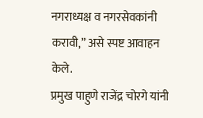नगराध्यक्ष व नगरसेवकांनी करावी,” असे स्पष्ट आवाहन केले.
प्रमुख पाहुणे राजेंद्र चोरगे यांनी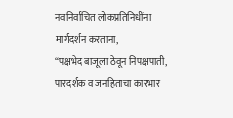नवनिर्वाचित लोकप्रतिनिधींना मार्गदर्शन करताना,
“पक्षभेद बाजूला ठेवून निपक्षपाती, पारदर्शक व जनहिताचा कारभार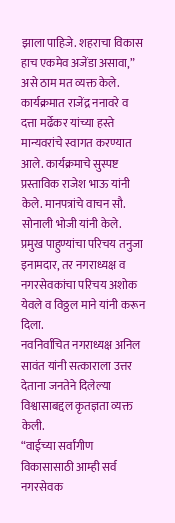झाला पाहिजे. शहराचा विकास हाच एकमेव अजेंडा असावा,” असे ठाम मत व्यक्त केले.
कार्यक्रमात राजेंद्र ननावरे व दत्ता मर्ढेकर यांच्या हस्ते मान्यवरांचे स्वागत करण्यात आले. कार्यक्रमाचे सुस्पष्ट प्रस्ताविक राजेश भाऊ यांनी केले. मानपत्रांचे वाचन सौ. सोनाली भोजी यांनी केले. प्रमुख पाहुण्यांचा परिचय तनुजा इनामदार, तर नगराध्यक्ष व नगरसेवकांचा परिचय अशोक येवले व विठ्ठल माने यांनी करून दिला.
नवनिर्वाचित नगराध्यक्ष अनिल सावंत यांनी सत्काराला उत्तर देताना जनतेने दिलेल्या विश्वासाबद्दल कृतज्ञता व्यक्त केली.
“वाईच्या सर्वांगीण विकासासाठी आम्ही सर्व नगरसेवक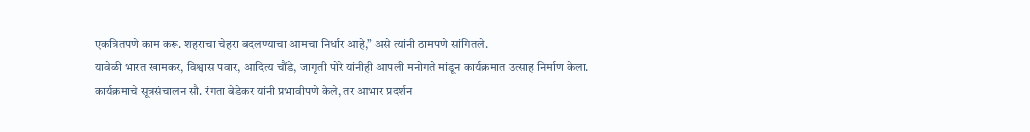एकत्रितपणे काम करू. शहराचा चेहरा बदलण्याचा आमचा निर्धार आहे,” असे त्यांनी ठामपणे सांगितले.
यावेळी भारत खामकर, विश्वास पवार, आदित्य चौंडे, जागृती पोरे यांनीही आपली मनोगते मांडून कार्यक्रमात उत्साह निर्माण केला.
कार्यक्रमाचे सूत्रसंचालन सौ. रंगता बेडेकर यांनी प्रभावीपणे केले, तर आभार प्रदर्शन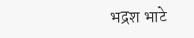भद्रश भाटे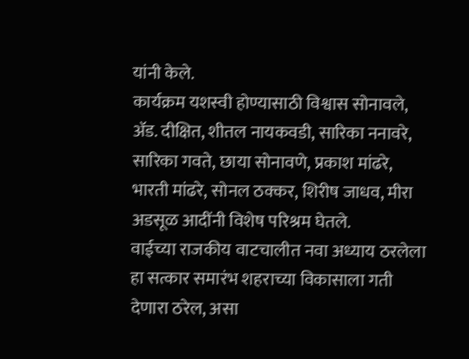यांनी केले.
कार्यक्रम यशस्वी होण्यासाठी विश्वास सोनावले, ॲड. दीक्षित, शीतल नायकवडी, सारिका ननावरे, सारिका गवते, छाया सोनावणे, प्रकाश मांढरे, भारती मांढरे, सोनल ठक्कर, शिरीष जाधव, मीरा अडसूळ आदींनी विशेष परिश्रम घेतले.
वाईच्या राजकीय वाटचालीत नवा अध्याय ठरलेला हा सत्कार समारंभ शहराच्या विकासाला गती देणारा ठरेल, असा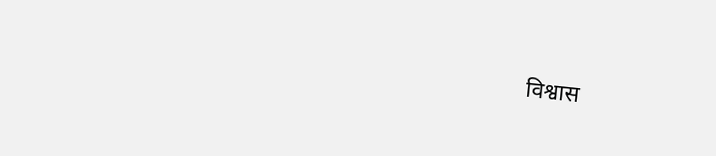विश्वास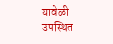यावेळी उपस्थित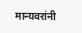मान्यवरांनी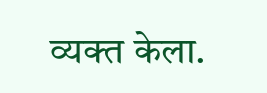व्यक्त केला.